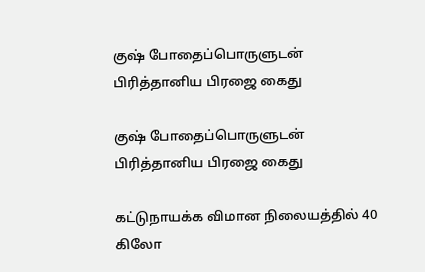குஷ் போதைப்பொருளுடன் பிரித்தானிய பிரஜை கைது

குஷ் போதைப்பொருளுடன் பிரித்தானிய பிரஜை கைது

கட்டுநாயக்க விமான நிலையத்தில் 40 கிலோ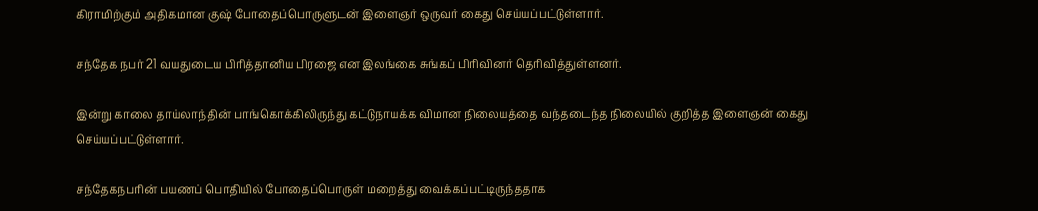கிராமிற்கும் அதிகமான குஷ் போதைப்பொருளுடன் இளைஞர் ஒருவர் கைது செய்யப்பட்டுள்ளார்.

சந்தேக நபர் 21 வயதுடைய பிரித்தானிய பிரஜை என இலங்கை சுங்கப் பிரிவினர் தெரிவித்துள்ளனர்.

இன்று காலை தாய்லாந்தின் பாங்கொக்கிலிருந்து கட்டுநாயக்க விமான நிலையத்தை வந்தடைந்த நிலையில் குறித்த இளைஞன் கைது செய்யப்பட்டுள்ளார்.

சந்தேகநபரின் பயணப் பொதியில் போதைப்பொருள் மறைத்து வைக்கப்பட்டிருந்ததாக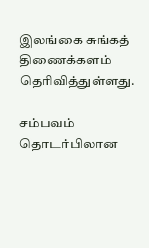இலங்கை சுங்கத் திணைக்களம் தெரிவித்துள்ளது.

சம்பவம் தொடர்பிலான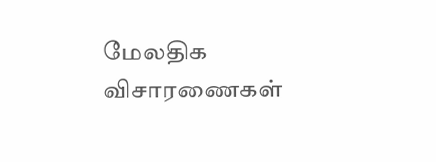மேலதிக விசாரணைகள்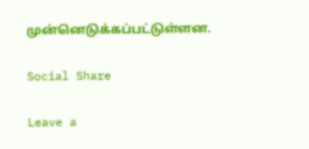முன்னெடுக்கப்பட்டுள்ளன.

Social Share

Leave a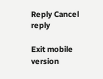Reply Cancel reply

Exit mobile version